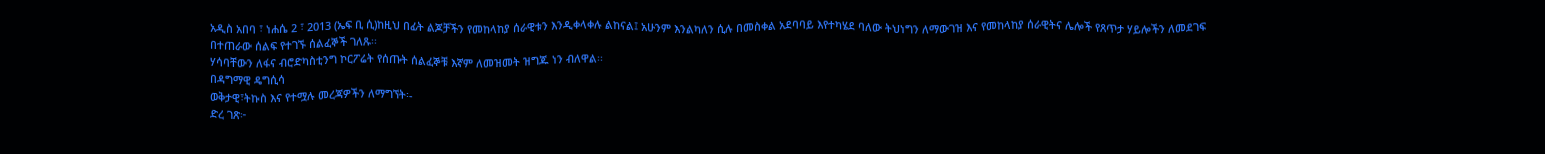አዲስ አበባ ፣ ነሐሴ 2 ፣ 2013 (ኤፍ ቢ ሲ)ከዚህ በፊት ልጆቻችን የመከላከያ ሰራዊቱን እንዲቀላቀሉ ልከናል፤ አሁንም እንልካለን ሲሉ በመስቀል አደባባይ እየተካሄደ ባለው ትህነግን ለማውገዝ እና የመከላከያ ሰራዊትና ሌሎች የጸጥታ ሃይሎችን ለመደገፍ በተጠራው ሰልፍ የተገኙ ሰልፈኞች ገለጹ፡፡
ሃሳባቸውን ለፋና ብሮድካስቲንግ ኮርፖሬት የሰጡት ሰልፈኞቹ እኛም ለመዝመት ዝግጁ ነን ብለዋል፡፡
በዳግማዊ ዴግሲሳ
ወቅታዊ፣ትኩስ እና የተሟሉ መረጃዎችን ለማግኘት፡-
ድረ ገጽ፦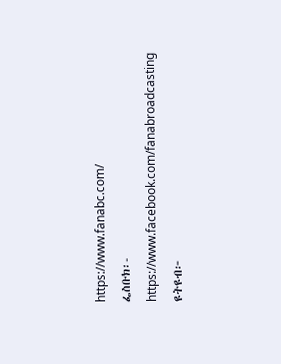https://www.fanabc.com/
ፌስቡክ፡- https://www.facebook.com/fanabroadcasting
ዩትዩብ፦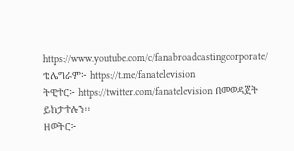https://www.youtube.com/c/fanabroadcastingcorporate/
ቴሌግራም፦ https://t.me/fanatelevision
ትዊተር፦ https://twitter.com/fanatelevision በመወዳጀት ይከታተሉን፡፡
ዘወትር፦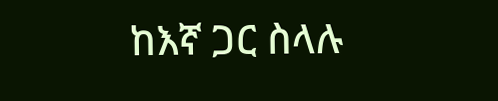ከእኛ ጋር ስላሉ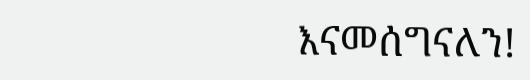እናመሰግናለን!